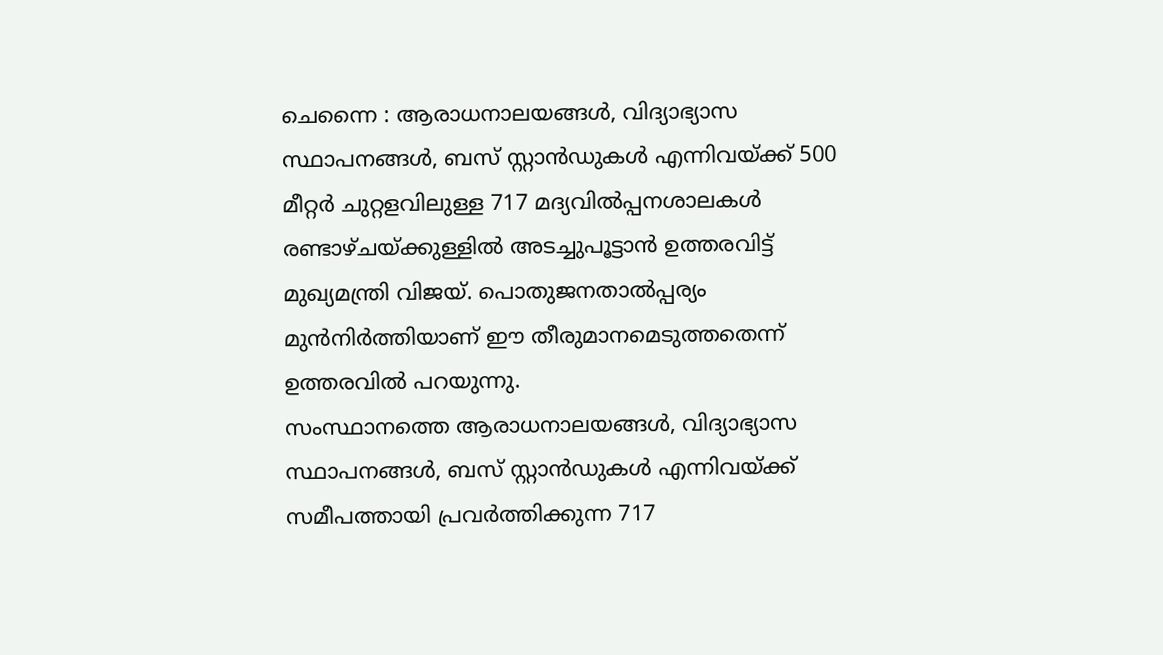ചെന്നൈ : ആരാധനാലയങ്ങൾ, വിദ്യാഭ്യാസ സ്ഥാപനങ്ങൾ, ബസ് സ്റ്റാൻഡുകൾ എന്നിവയ്ക്ക് 500 മീറ്റർ ചുറ്റളവിലുള്ള 717 മദ്യവിൽപ്പനശാലകൾ രണ്ടാഴ്ചയ്ക്കുള്ളിൽ അടച്ചുപൂട്ടാൻ ഉത്തരവിട്ട് മുഖ്യമന്ത്രി വിജയ്. പൊതുജനതാൽപ്പര്യം മുൻനിർത്തിയാണ് ഈ തീരുമാനമെടുത്തതെന്ന് ഉത്തരവിൽ പറയുന്നു.
സംസ്ഥാനത്തെ ആരാധനാലയങ്ങൾ, വിദ്യാഭ്യാസ സ്ഥാപനങ്ങൾ, ബസ് സ്റ്റാൻഡുകൾ എന്നിവയ്ക്ക് സമീപത്തായി പ്രവർത്തിക്കുന്ന 717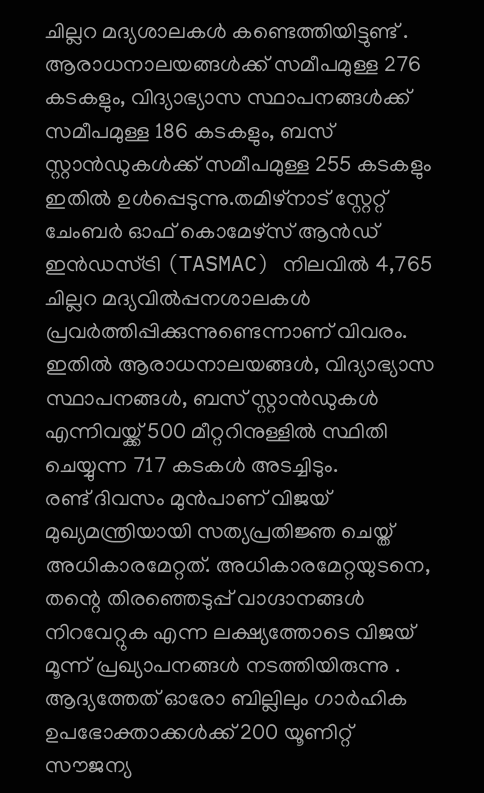ചില്ലറ മദ്യശാലകൾ കണ്ടെത്തിയിട്ടുണ്ട് . ആരാധനാലയങ്ങൾക്ക് സമീപമുള്ള 276 കടകളും, വിദ്യാഭ്യാസ സ്ഥാപനങ്ങൾക്ക് സമീപമുള്ള 186 കടകളും, ബസ് സ്റ്റാൻഡുകൾക്ക് സമീപമുള്ള 255 കടകളും ഇതിൽ ഉൾപ്പെടുന്നു.തമിഴ്നാട് സ്റ്റേറ്റ് ചേംബർ ഓഫ് കൊമേഴ്സ് ആൻഡ് ഇൻഡസ്ട്രി (TASMAC) നിലവിൽ 4,765 ചില്ലറ മദ്യവിൽപ്പനശാലകൾ പ്രവർത്തിപ്പിക്കുന്നുണ്ടെന്നാണ് വിവരം. ഇതിൽ ആരാധനാലയങ്ങൾ, വിദ്യാഭ്യാസ സ്ഥാപനങ്ങൾ, ബസ് സ്റ്റാൻഡുകൾ എന്നിവയ്ക്ക് 500 മീറ്ററിനുള്ളിൽ സ്ഥിതി ചെയ്യുന്ന 717 കടകൾ അടച്ചിടും.
രണ്ട് ദിവസം മുൻപാണ് വിജയ് മുഖ്യമന്ത്രിയായി സത്യപ്രതിജ്ഞ ചെയ്ത് അധികാരമേറ്റത്. അധികാരമേറ്റയുടനെ, തന്റെ തിരഞ്ഞെടുപ്പ് വാഗ്ദാനങ്ങൾ നിറവേറ്റുക എന്ന ലക്ഷ്യത്തോടെ വിജയ് മൂന്ന് പ്രഖ്യാപനങ്ങൾ നടത്തിയിരുന്നു . ആദ്യത്തേത് ഓരോ ബില്ലിലും ഗാർഹിക ഉപഭോക്താക്കൾക്ക് 200 യൂണിറ്റ് സൗജന്യ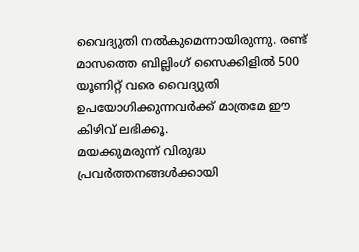വൈദ്യുതി നൽകുമെന്നായിരുന്നു. രണ്ട് മാസത്തെ ബില്ലിംഗ് സൈക്കിളിൽ 500 യൂണിറ്റ് വരെ വൈദ്യുതി ഉപയോഗിക്കുന്നവർക്ക് മാത്രമേ ഈ കിഴിവ് ലഭിക്കൂ.
മയക്കുമരുന്ന് വിരുദ്ധ പ്രവർത്തനങ്ങൾക്കായി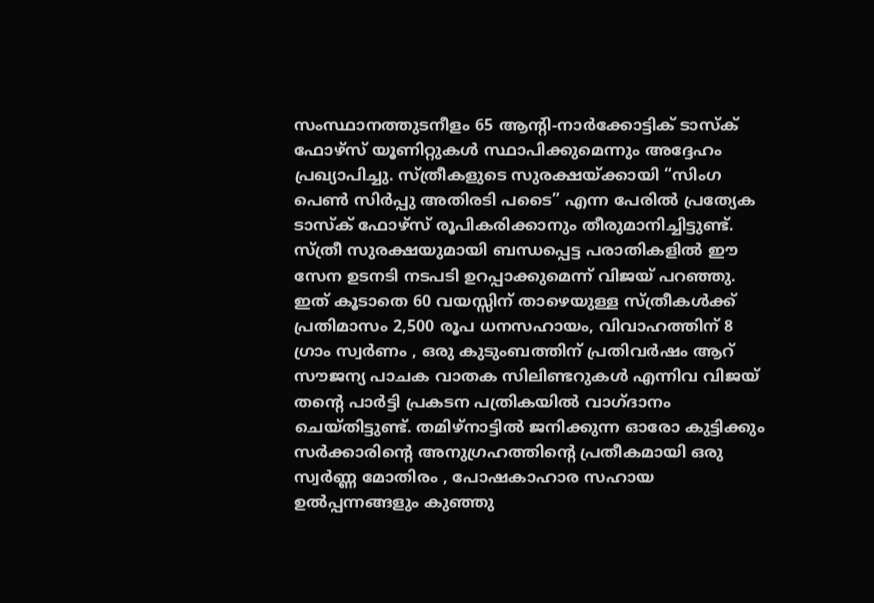സംസ്ഥാനത്തുടനീളം 65 ആന്റി-നാർക്കോട്ടിക് ടാസ്ക് ഫോഴ്സ് യൂണിറ്റുകൾ സ്ഥാപിക്കുമെന്നും അദ്ദേഹം പ്രഖ്യാപിച്ചു. സ്ത്രീകളുടെ സുരക്ഷയ്ക്കായി “സിംഗ പെൺ സിർപ്പു അതിരടി പടൈ” എന്ന പേരിൽ പ്രത്യേക ടാസ്ക് ഫോഴ്സ് രൂപികരിക്കാനും തീരുമാനിച്ചിട്ടുണ്ട്. സ്ത്രീ സുരക്ഷയുമായി ബന്ധപ്പെട്ട പരാതികളിൽ ഈ സേന ഉടനടി നടപടി ഉറപ്പാക്കുമെന്ന് വിജയ് പറഞ്ഞു.
ഇത് കൂടാതെ 60 വയസ്സിന് താഴെയുള്ള സ്ത്രീകൾക്ക് പ്രതിമാസം 2,500 രൂപ ധനസഹായം, വിവാഹത്തിന് 8 ഗ്രാം സ്വർണം , ഒരു കുടുംബത്തിന് പ്രതിവർഷം ആറ് സൗജന്യ പാചക വാതക സിലിണ്ടറുകൾ എന്നിവ വിജയ് തന്റെ പാർട്ടി പ്രകടന പത്രികയിൽ വാഗ്ദാനം ചെയ്തിട്ടുണ്ട്. തമിഴ്നാട്ടിൽ ജനിക്കുന്ന ഓരോ കുട്ടിക്കും സർക്കാരിന്റെ അനുഗ്രഹത്തിന്റെ പ്രതീകമായി ഒരു സ്വർണ്ണ മോതിരം , പോഷകാഹാര സഹായ ഉൽപ്പന്നങ്ങളും കുഞ്ഞു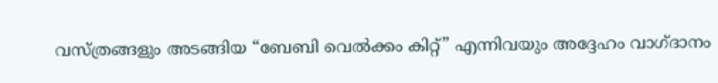വസ്ത്രങ്ങളും അടങ്ങിയ “ബേബി വെൽക്കം കിറ്റ്” എന്നിവയും അദ്ദേഹം വാഗ്ദാനം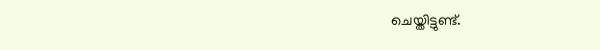ചെയ്തിട്ടുണ്ട്.